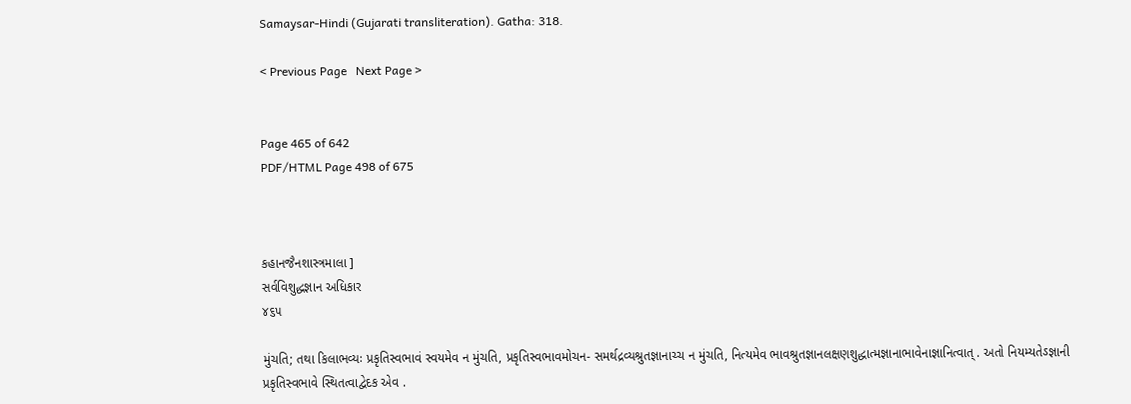Samaysar-Hindi (Gujarati transliteration). Gatha: 318.

< Previous Page   Next Page >


Page 465 of 642
PDF/HTML Page 498 of 675



કહાનજૈનશાસ્ત્રમાલા ]
સર્વવિશુદ્ધજ્ઞાન અધિકાર
૪૬૫

મુંચતિ; તથા કિલાભવ્યઃ પ્રકૃતિસ્વભાવં સ્વયમેવ ન મુંચતિ, પ્રકૃતિસ્વભાવમોચન- સમર્થદ્રવ્યશ્રુતજ્ઞાનાચ્ચ ન મુંચતિ, નિત્યમેવ ભાવશ્રુતજ્ઞાનલક્ષણશુદ્ધાત્મજ્ઞાનાભાવેનાજ્ઞાનિત્વાત્ . અતો નિયમ્યતેઽજ્ઞાની પ્રકૃતિસ્વભાવે સ્થિતત્વાદ્વેદક એવ .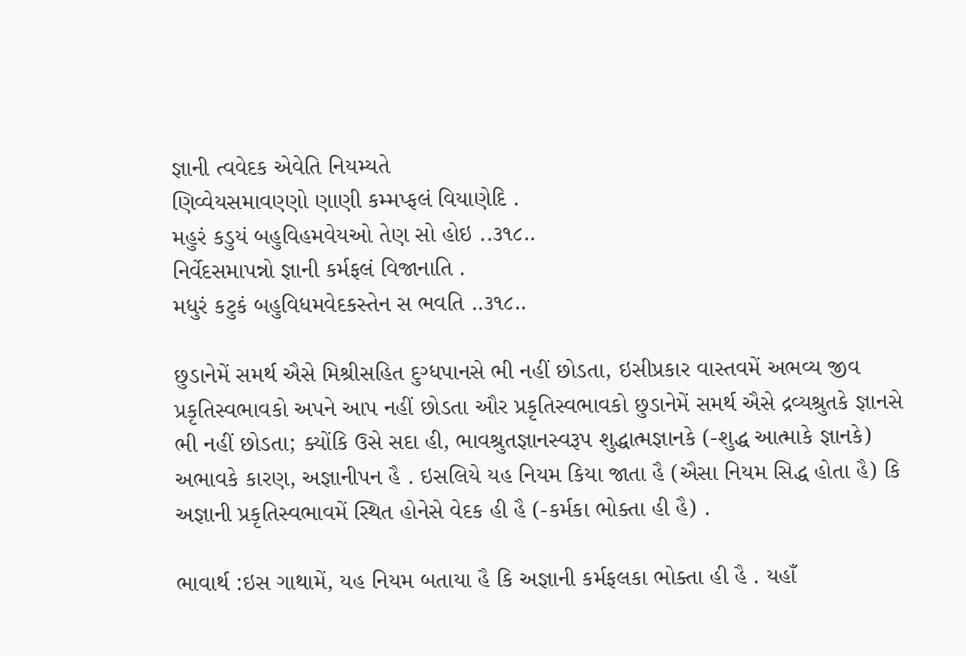જ્ઞાની ત્વવેદક એવેતિ નિયમ્યતે
ણિવ્વેયસમાવણ્ણો ણાણી કમ્મપ્ફલં વિયાણેદિ .
મહુરં કડુયં બહુવિહમવેયઓ તેણ સો હોઇ ..૩૧૮..
નિર્વેદસમાપન્નો જ્ઞાની કર્મફલં વિજાનાતિ .
મધુરં કટુકં બહુવિધમવેદકસ્તેન સ ભવતિ ..૩૧૮..

છુડાનેમેં સમર્થ ઐસે મિશ્રીસહિત દુગ્ધપાનસે ભી નહીં છોડતા, ઇસીપ્રકાર વાસ્તવમેં અભવ્ય જીવ પ્રકૃતિસ્વભાવકો અપને આપ નહીં છોડતા ઔર પ્રકૃતિસ્વભાવકો છુડાનેમેં સમર્થ ઐસે દ્રવ્યશ્રુતકે જ્ઞાનસે ભી નહીં છોડતા; ક્યોંકિ ઉસે સદા હી, ભાવશ્રુતજ્ઞાનસ્વરૂપ શુદ્ધાત્મજ્ઞાનકે (-શુદ્ધ આત્માકે જ્ઞાનકે) અભાવકે કારણ, અજ્ઞાનીપન હૈ . ઇસલિયે યહ નિયમ કિયા જાતા હૈ (ઐસા નિયમ સિદ્ધ હોતા હૈ) કિ અજ્ઞાની પ્રકૃતિસ્વભાવમેં સ્થિત હોનેસે વેદક હી હૈ (-કર્મકા ભોક્તા હી હૈ) .

ભાવાર્થ :ઇસ ગાથામેં, યહ નિયમ બતાયા હૈ કિ અજ્ઞાની કર્મફલકા ભોક્તા હી હૈ . યહાઁ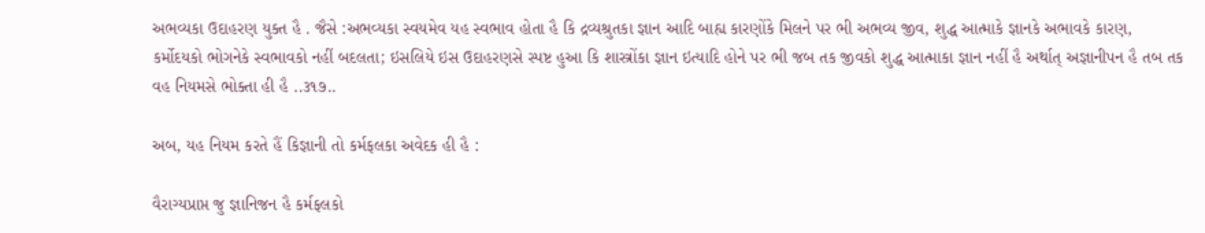અભવ્યકા ઉદાહરણ યુક્ત હૈ . જૈસે :અભવ્યકા સ્વયમેવ યહ સ્વભાવ હોતા હૈ કિ દ્રવ્યશ્રુતકા જ્ઞાન આદિ બાહ્ય કારણોંકે મિલને પર ભી અભવ્ય જીવ, શુદ્ધ આત્માકે જ્ઞાનકે અભાવકે કારણ, કર્મોદયકો ભોગનેકે સ્વભાવકો નહીં બદલતા; ઇસલિયે ઇસ ઉદાહરણસે સ્પષ્ટ હુઆ કિ શાસ્ત્રોંકા જ્ઞાન ઇત્યાદિ હોને પર ભી જબ તક જીવકો શુદ્ધ આત્માકા જ્ઞાન નહીં હૈ અર્થાત્ અજ્ઞાનીપન હૈ તબ તક વહ નિયમસે ભોક્તા હી હૈ ..૩૧૭..

અબ, યહ નિયમ કરતે હૈં કિજ્ઞાની તો કર્મફલકા અવેદક હી હૈ :

વૈરાગ્યપ્રાપ્ત જુ જ્ઞાનિજન હૈ કર્મફલકો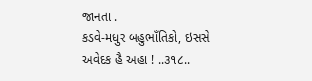જાનતા .
કડવે-મધુર બહુભાઁતિકો, ઇસસે અવેદક હૈ અહા ! ..૩૧૮..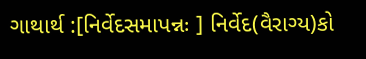ગાથાર્થ :[નિર્વેદસમાપન્નઃ ] નિર્વેદ(વૈરાગ્ય)કો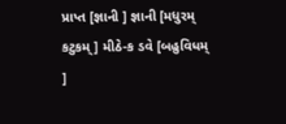પ્રાપ્ત [જ્ઞાની ] જ્ઞાની [મધુરમ્ કટુકમ્ ] મીઠે-ક ડવે [બહુવિધમ્ ]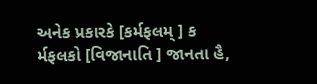અનેક પ્રકારકે [કર્મફલમ્ ] ક ર્મફલકો [વિજાનાતિ ] જાનતા હૈ,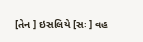[તેન ] ઇસલિયે [સઃ ] વહ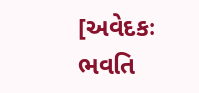[અવેદકઃ ભવતિ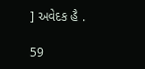] અવેદક હૈ .

59